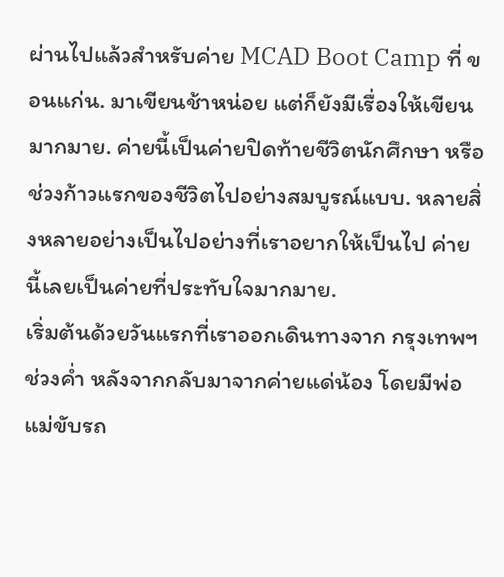ผ่านไปแล้วสำหรับค่าย MCAD Boot Camp ที่ ขอนแก่น. มาเขียนช้าหน่อย แต่ก็ยังมีเรื่องให้เขียนมากมาย. ค่ายนี้เป็นค่ายปิดท้ายชีวิตนักศึกษา หรือช่วงก้าวแรกของชีวิตไปอย่างสมบูรณ์แบบ. หลายสิ่งหลายอย่างเป็นไปอย่างที่เราอยากให้เป็นไป ค่ายนี้เลยเป็นค่ายที่ประทับใจมากมาย.
เริ่มต้นด้วยวันแรกที่เราออกเดินทางจาก กรุงเทพฯ ช่วงค่ำ หลังจากกลับมาจากค่ายแด่น้อง โดยมีพ่อแม่ขับรถ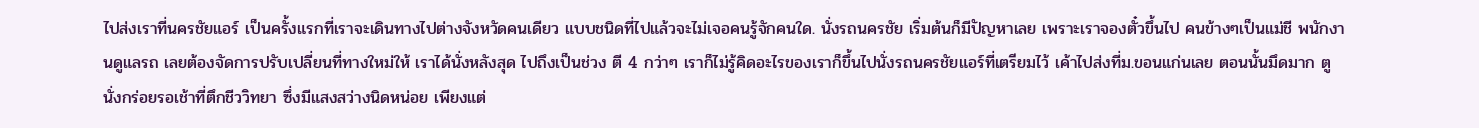ไปส่งเราที่นครชัยแอร์ เป็นครั้งแรกที่เราจะเดินทางไปต่างจังหวัดคนเดียว แบบชนิดที่ไปแล้วจะไม่เจอคนรู้จักคนใด. นั่งรถนครชัย เริ่มต้นก็มีปัญหาเลย เพราะเราจองตั๋วขึ้นไป คนข้างๆเป็นแม่ชี พนักงานดูแลรถ เลยต้องจัดการปรับเปลี่ยนที่ทางใหม่ให้ เราได้นั่งหลังสุด ไปถึงเป็นช่วง ตี 4 กว่าๆ เราก็ไม่รู้คิดอะไรของเราก็ขึ้นไปนั่งรถนครชัยแอร์ที่เตรียมไว้ เค้าไปส่งที่ม.ขอนแก่นเลย ตอนนั้นมึดมาก ตู นั่งกร่อยรอเช้าที่ตึกชีววิทยา ซึ่งมีแสงสว่างนิดหน่อย เพียงแต่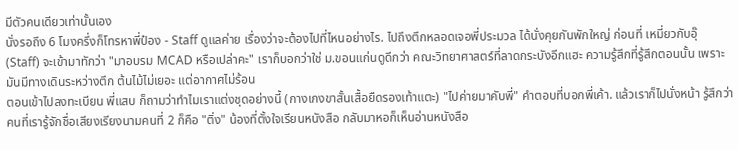มีตัวคนเดียวเท่านั้นเอง
นั่งรอถึง 6 โมงครึ่งก็โทรหาพี่ป๋อง - Staff ดูแลค่าย เรื่องว่าจะต้องไปที่ไหนอย่างไร. ไปถึงตึกหลอดเจอพี่ประมวล ได้นั่งคุยกันพักใหญ่ ก่อนที่ เหมี่ยวกับอุ๊ (Staff) จะเข้ามาทักว่า "มาอบรม MCAD หรือเปล่าคะ" เราก็บอกว่าใช่ ม.ขอนแก่นดูดีกว่า คณะวิทยาศาสตร์ที่ลาดกระบังอีกแฮะ ความรู้สึกที่รู้สึกตอนนั้น เพราะมันมีทางเดินระหว่างตึก ต้นไม้ไม่เยอะ แต่อากาศไม่ร้อน
ตอนเข้าไปลงทะเบียน พี่แสบ ก็ถามว่าทำไมเราแต่งชุดอย่างนี้ (กางเกงขาสั้นเสื้อยืดรองเท้าแตะ) "ไปค่ายมาคับพี่" คำตอบที่บอกพี่เค้า. แล้วเราก็ไปนั่งหน้า รู้สึกว่าคนที่เรารู้จักชื่อเสียงเรียงนามคนที่ 2 ก็คือ "ติ่ง" น้องที่ตั้งใจเรียนหนังสือ กลับมาหอก็เห็นอ่านหนังสือ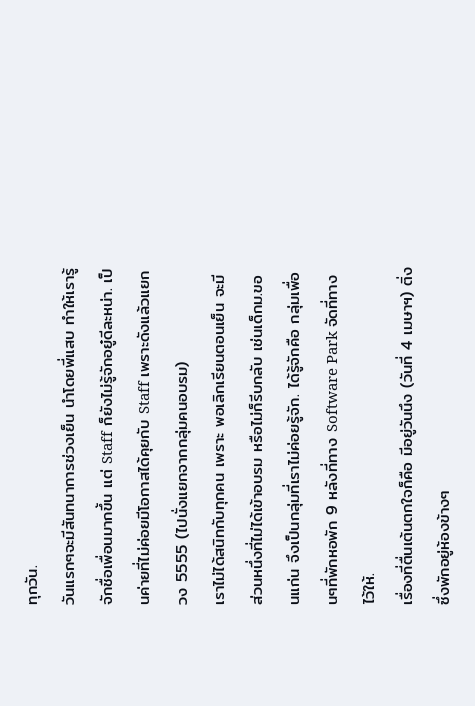ทุกวัน.
วันแรกๆจะมีสันทนาการช่วงเย็น นำโดยพี่แสบ ทำให้เรารู้จักชื่อเพื่อนมากขึ้น แต่ Staff ก็ยังไม่รู้จักอยู๋ดีละหน่า. เป็นค่ายที่ไม่ค่อยมีโอกาสได้คุยกับ Staff เพราะดังแล้วแยกวง 5555 (ไปนั่งแยกจากกลุ่มคนอบรม)
เราไม่ได้สนิทกับทุกคน เพราะ พอเลิกเรียนตอนเย็น จะมีส่วนหนึ่งที่ไม่ได้เข้าอบรม หรือไม่ก็รีบกลับ เช่นเด็กม.ขอนแก่น จึงเป็นกลุ่มที่เราไม่ค่อยรู้จัก. ได้รู้จักคือ กลุ่มเพื่อนๆที่พักหอพัก 9 หลังที่ทาง Software Park จัดที่ทางไว้ให้.
เรื่องที่ตื่นเต้นตกใจก็คือ มีอยู่วันนึง (วันที่ 4 เมษาฯ) ติ่ง ซึ่งพักอยู่ห้องข้างๆ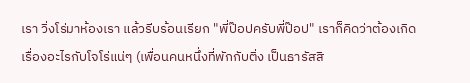เรา วิ่งโร่มาห้องเรา แล้วรีบร้อนเรียก "พี่ป๊อปครับพี่ป๊อป" เราก็คิดว่าต้องเกิดเรื่องอะไรกับโจโร่แน่ๆ (เพื่อนคนหนึ่งที่พักกับติ่ง เป็นธารัสสิ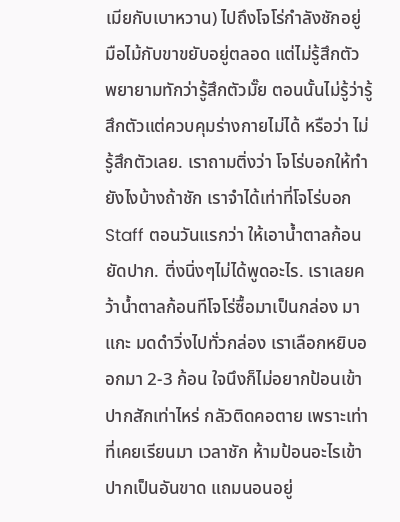เมียกับเบาหวาน) ไปถึงโจโร่กำลังชักอยู่ มือไม้กับขาขยับอยู่ตลอด แต่ไม่รู้สึกตัว พยายามทักว่ารู้สึกตัวมั๊ย ตอนนั้นไม่รู้ว่ารู้สึกตัวแต่ควบคุมร่างกายไม่ได้ หรือว่า ไม่รู้สึกตัวเลย. เราถามติ่งว่า โจโร่บอกให้ทำยังไงบ้างถ้าชัก เราจำได้เท่าที่โจโร่บอก Staff ตอนวันแรกว่า ให้เอาน้ำตาลก้อนยัดปาก. ติ่งนิ่งๆไม่ได้พูดอะไร. เราเลยคว้าน้ำตาลก้อนทีโจโร่ซื้อมาเป็นกล่อง มาแกะ มดดำวิ่งไปทั่วกล่อง เราเลือกหยิบออกมา 2-3 ก้อน ใจนึงก็ไม่อยากป้อนเข้าปากสักเท่าไหร่ กลัวติดคอตาย เพราะเท่าที่เคยเรียนมา เวลาชัก ห้ามป้อนอะไรเข้าปากเป็นอันขาด แถมนอนอยู่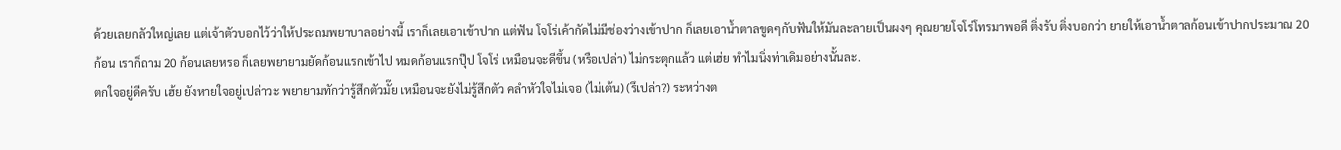ด้วยเลยกลัวใหญ่เลย แต่เจ้าตัวบอกไว้ว่าให้ประถมพยาบาลอย่างนี้ เราก็เลยเอาเข้าปาก แต่ฟัน โจโร่เค้ากัดไม่มีช่องว่างเข้าปาก ก็เลยเอาน้ำตาลขูดๆกับฟันให้มันละลายเป็นผงๆ คุณยายโจโร่โทรมาพอดี ติ่งรับ ติ่งบอกว่า ยายให้เอาน้ำตาลก้อนเข้าปากประมาณ 20 ก้อน เราก็ถาม 20 ก้อนเลยหรอ ก็เลยพยายามยัดก้อนแรกเข้าไป หมดก้อนแรกปุ๊ป โจโร่ เหมือนจะดีขึ้น (หรือเปล่า) ไม่กระตุกแล้ว แต่เฮ่ย ทำไมนิ่งท่าเดิมอย่างนั้นละ.
ตกใจอยู่ดีครับ เฮ้ย ยังหายใจอยู่เปล่าวะ พยายามทักว่ารู้สึกตัวมั๊ย เหมือนจะยังไม่รู้สึกตัว คลำหัวใจไม่เจอ (ไม่เต้น) (รึเปล่า?) ระหว่างต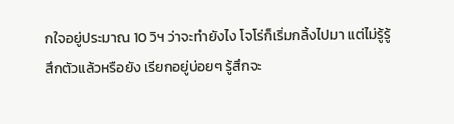กใจอยู่ประมาณ 10 วิฯ ว่าจะทำยังไง โจโร่ก็เริ่มกลิ้งไปมา แต่ไม่รู้รู้สึกตัวแล้วหรือยัง เรียกอยู่บ่อยๆ รู้สึกจะ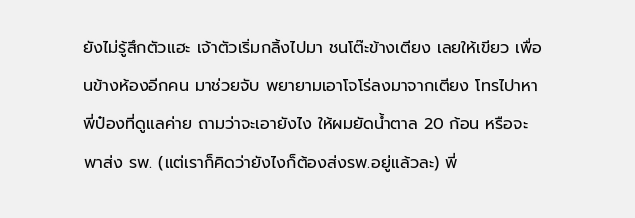ยังไม่รู้สึกตัวแฮะ เจ้าตัวเริ่มกลิ้งไปมา ชนโต๊ะข้างเตียง เลยให้เขียว เพื่อนข้างห้องอีกคน มาช่วยจับ พยายามเอาโจโร่ลงมาจากเตียง โทรไปาหาพี่ป๋องที่ดูแลค่าย ถามว่าจะเอายังไง ให้ผมยัดน้ำตาล 20 ก้อน หรือจะพาส่ง รพ. (แต่เราก็คิดว่ายังไงก็ต้องส่งรพ.อยู่แล้วละ) พี่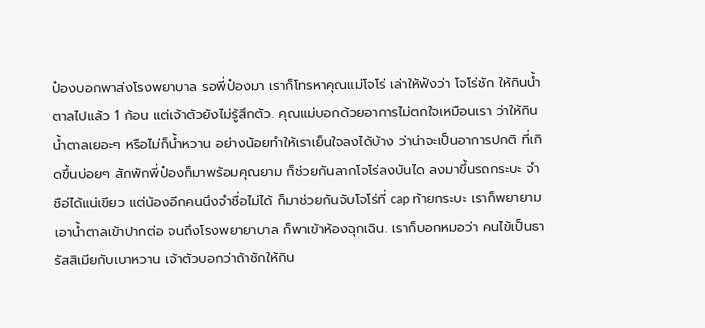ป๋องบอกพาส่งโรงพยาบาล รอพี่ป๋องมา เราก็โทรหาคุณแม่โจโร่ เล่าให้ฟังว่า โจโร่ชัก ให้กินน้ำตาลไปแล้ว 1 ก้อน แต่เจ้าตัวยังไม่รู้สึกตัว. คุณแม่บอกด้วยอาการไม่ตกใจเหมือนเรา ว่าให้กินน้ำตาลเยอะๆ หรือไม่ก็น้ำหวาน อย่างน้อยทำให้เราเย็นใจลงได้บ้าง ว่าน่าจะเป็นอาการปกติ ที่เกิดขึ้นบ่อยๆ สักพักพี่ป๋องก็มาพร้อมคุณยาม ก็ช่วยกันลากโจโร่ลงบันได ลงมาขึ้นรถกระบะ จำชือ่ได้แน่เขียว แต่น้องอีกคนนึงจำชื่อไม่ได้ ก็มาช่วยกันจับโจโร่ที่ cap ท้ายกระบะ เราก็พยายามเอาน้ำตาลเข้าปากต่อ จนถึงโรงพยายาบาล ก็พาเข้าห้องฉุกเฉิน. เราก็บอกหมอว่า คนไข้เป็นธารัสสิเมียกับเบาหวาน เจ้าตัวบอกว่าถ้าชักให้กิน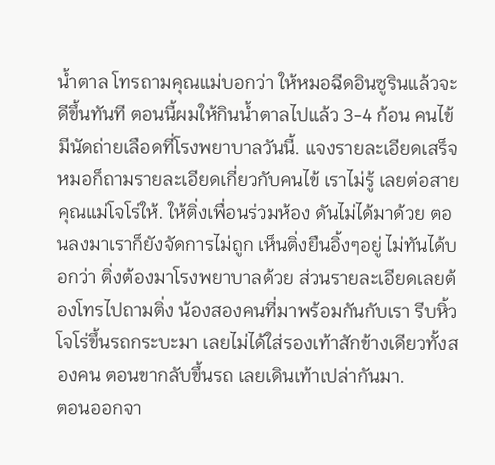น้ำตาล โทรถามคุณแม่บอกว่า ให้หมอฉีดอินซูรินแล้วจะดีขึ้นทันที ตอนนี้ผมให้กินน้ำตาลไปแล้ว 3-4 ก้อน คนไข้มีนัดถ่ายเลือดที่โรงพยาบาลวันนี้. แจงรายละเอียดเสร็จ หมอก็ถามรายละเอียดเกี่ยวกับคนไข้ เราไม่รู้ เลยต่อสายคุณแม่โจโร่ให้. ให้ติ่งเพื่อนร่วมห้อง ดันไม่ได้มาด้วย ตอนลงมาเราก็ยังจัดการไม่ถูก เห็นติ่งยืนอิ้งๆอยู่ ไม่ทันได้บอกว่า ติ่งต้องมาโรงพยาบาลด้วย ส่วนรายละเอียดเลยต้องโทรไปถามติ่ง น้องสองคนที่มาพร้อมกันกับเรา รีบหิ้วโจโร่ขึ้นรถกระบะมา เลยไม่ได้ใส่รองเท้าสักข้างเดียวทั้งสองคน ตอนขากลับขึ้นรถ เลยเดินเท้าเปล่ากันมา.
ตอนออกจา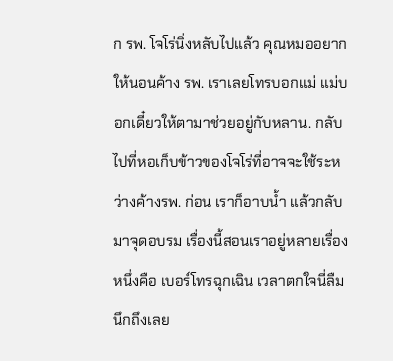ก รพ. โจโร่นิ่งหลับไปแล้ว คุณหมออยากให้นอนค้าง รพ. เราเลยโทรบอกแม่ แม่บอกเดี๋ยวให้ตามาช่วยอยู่กับหลาน. กลับไปที่หอเก็บข้าวของโจโร่ที่อาจจะใช้ระหว่างค้างรพ. ก่อน เราก็อาบน้ำ แล้วกลับมาจุดอบรม เรื่องนี้สอนเราอยู่หลายเรื่อง หนึ่งคือ เบอร์โทรฉุกเฉิน เวลาตกใจนี่ลืมนึกถึงเลย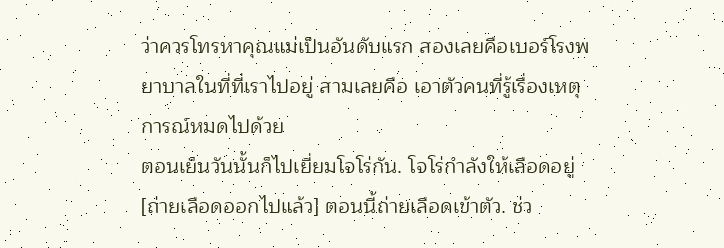ว่าควรโทรหาคุณแม่เป็นอันดับแรก สองเลยคือเบอร์โรงพยาบาลในที่ที่เราไปอยู่ สามเลยคือ เอาตัวคนที่รู้เรื่องเหตุการณ์หมดไปด้วย
ตอนเย็นวันนั้นก็ไปเยี่ยมโจโร่กัน. โจโร่กำลังให้เลือดอยู่ [ถ่ายเลือดออกไปแล้ว] ตอนนี้ถ่ายเลือดเข้าตัว. ช่ว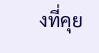งที่คุย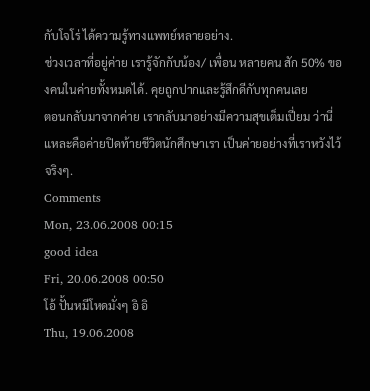กับโจโร่ ได้ความรู้ทางแพทย์หลายอย่าง.
ช่วงเวลาที่อยู่ค่าย เรารู้จักกับน้อง/ เพื่อน หลายคน สัก 50% ของคนในค่ายทั้งหมดได้. คุยถูกปากและรู้สึกดีกับทุกคนเลย
ตอนกลับมาจากค่าย เรากลับมาอย่างมีความสุขเต็มเปี่ยม ว่านี่แหละคือค่ายปิดท้ายชีวิตนักศึกษาเรา เป็นค่ายอย่างที่เราหวังไว้จริงๆ.
Comments
Mon, 23.06.2008 00:15
good idea
Fri, 20.06.2008 00:50
โอ้ ปั้นหมีโหดมั่งๆ อิ อิ
Thu, 19.06.2008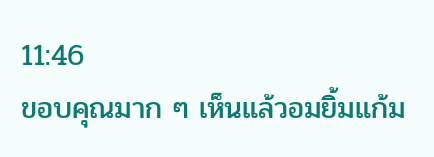11:46
ขอบคุณมาก ๆ เห็นแล้วอมยิ้มแก้ม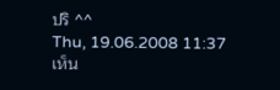ปริ ^^
Thu, 19.06.2008 11:37
เห็น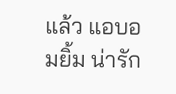แล้ว แอบอมยิ้ม น่ารัก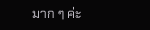มาก ๆ ค่ะ